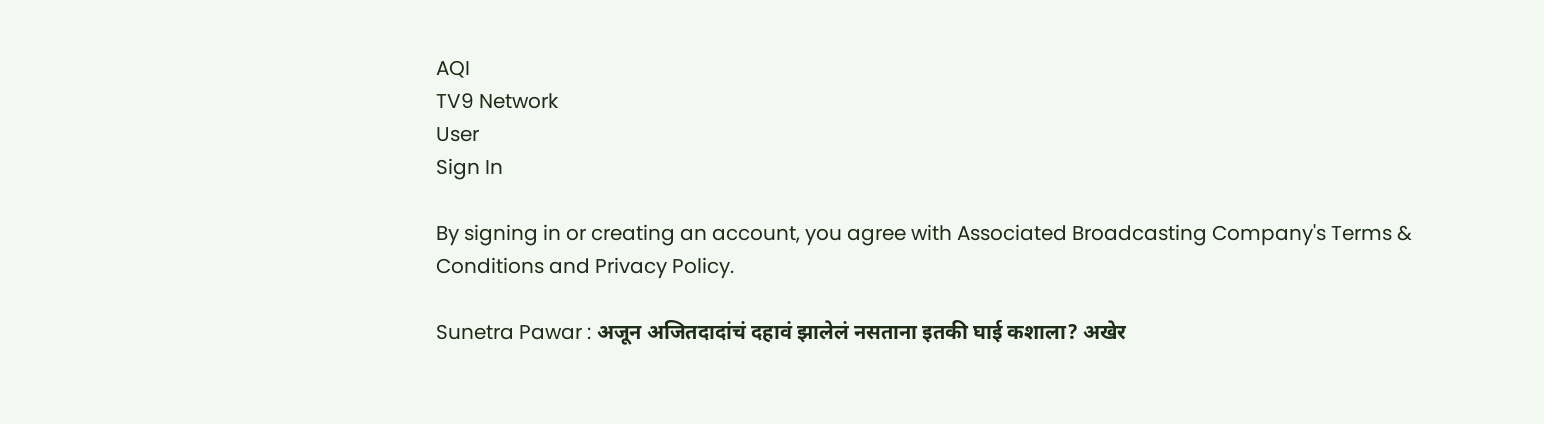AQI
TV9 Network
User
Sign In

By signing in or creating an account, you agree with Associated Broadcasting Company's Terms & Conditions and Privacy Policy.

Sunetra Pawar : अजून अजितदादांचं दहावं झालेलं नसताना इतकी घाई कशाला? अखेर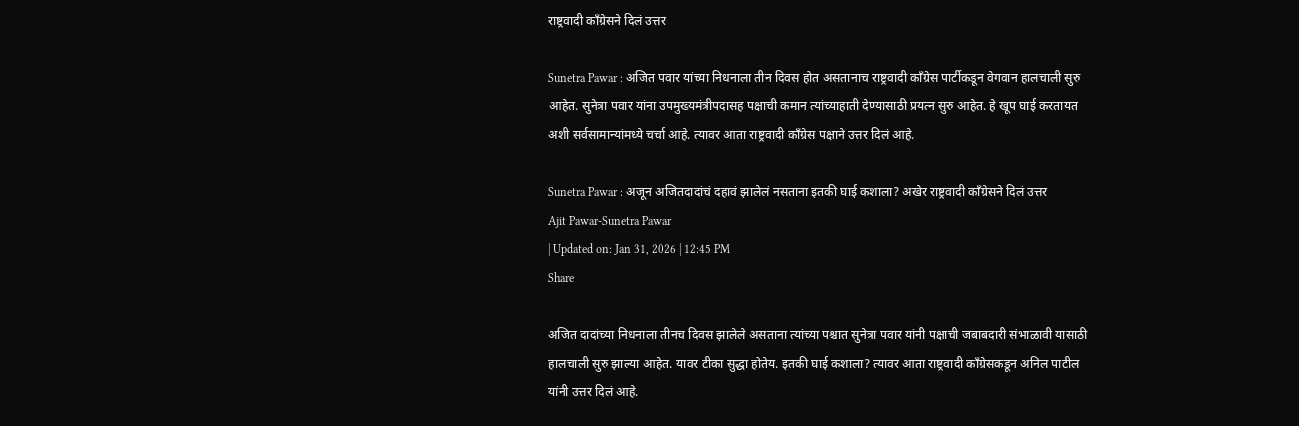राष्ट्रवादी काँग्रेसने दिलं उत्तर

Sunetra Pawar : अजित पवार यांच्या निधनाला तीन दिवस होत असतानाच राष्ट्रवादी काँग्रेस पार्टीकडून वेगवान हालचाली सुरु आहेत. सुनेत्रा पवार यांना उपमुख्यमंत्रीपदासह पक्षाची कमान त्यांच्याहाती देण्यासाठी प्रयत्न सुरु आहेत. हे खूप घाई करतायत अशी सर्वसामान्यांमध्ये चर्चा आहे. त्यावर आता राष्ट्रवादी काँग्रेस पक्षाने उत्तर दिलं आहे.

Sunetra Pawar : अजून अजितदादांचं दहावं झालेलं नसताना इतकी घाई कशाला? अखेर राष्ट्रवादी काँग्रेसने दिलं उत्तर
Ajit Pawar-Sunetra Pawar
| Updated on: Jan 31, 2026 | 12:45 PM
Share

अजित दादांच्या निधनाला तीनच दिवस झालेले असताना त्यांच्या पश्चात सुनेत्रा पवार यांनी पक्षाची जबाबदारी संभाळावी यासाठी हालचाली सुरु झाल्या आहेत. यावर टीका सुद्धा होतेय. इतकी घाई कशाला? त्यावर आता राष्ट्रवादी काँग्रेसकडून अनिल पाटील यांनी उत्तर दिलं आहे.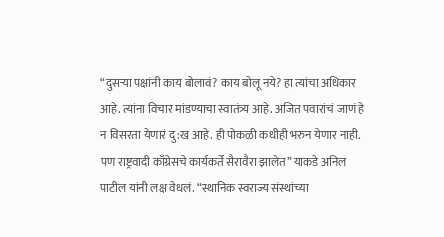“दुसऱ्या पक्षांनी काय बोलावं? काय बोलू नये? हा त्यांचा अधिकार आहे. त्यांना विचार मांडण्याचा स्वातंत्र्य आहे. अजित पवारांचं जाणं हे न विसरता येणारं दु:ख आहे. ही पोकळी कधीही भरुन येणार नाही. पण राष्ट्रवादी काँग्रेसचे कार्यकर्ते सैरावैरा झालेत” याकडे अनिल पाटील यांनी लक्ष वेधलं. “स्थानिक स्वराज्य संस्थांच्या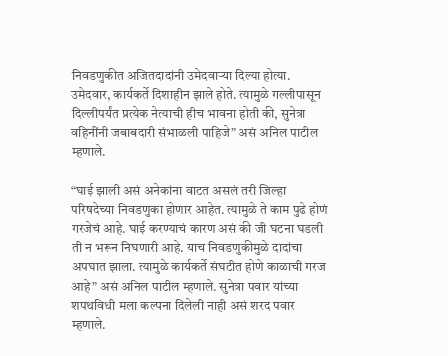निवडणुकीत अजितदादांनी उमेदवाऱ्या दिल्या होत्या. उमेदवार, कार्यकर्ते दिशाहीन झाले होते. त्यामुळे गल्लीपासून दिल्लीपर्यंत प्रत्येक नेत्याची हीच भावना होती की, सुनेत्रा वहिनींनी जबाबदारी संभाळली पाहिजे” असं अनिल पाटील म्हणाले.

“घाई झाली असं अनेकांना वाटत असलं तरी जिल्हा परिषदेच्या निवडणुका होणार आहेत. त्यामुळे ते काम पुढे होणं गरजेचं आहे. घाई करण्याचं कारण असं की जी घटना घडली ती न भरून निघणारी आहे. याच निवडणुकीमुळे दादांचा अपघात झाला. त्यामुळे कार्यकर्ते संघटीत होणे काळाची गरज आहे” असं अनिल पाटील म्हणाले. सुनेत्रा पवार यांच्या शपथविधी मला कल्पना दिलेली नाही असं शरद पवार म्हणाले.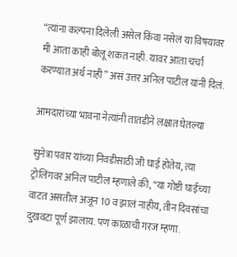“त्यांना कल्पना दिलेली असेल किंवा नसेल या विषयावर मी आता काही बोलू शकत नाही. यावर आता चर्चा करण्यात अर्थ नाही” असं उत्तर अनिल पाटील यांनी दिलं.

आमदारांच्या भावना नेत्यांनी तातडीने लक्षात घेतल्या

सुनेत्रा पवार यांच्या निवडीसाठी जी घाई होतेय, त्या ट्रोलिंगवर अनिल पाटील म्हणाले की, “या गोष्टी घाईच्या वाटत असतील अजून 10 व झालं नाहीय, तीन दिवसांचा दुखवटा पूर्ण झालाय. पण काळाची गरज म्हणा.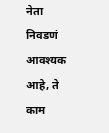नेता निवडणं आवश्यक आहे, ते काम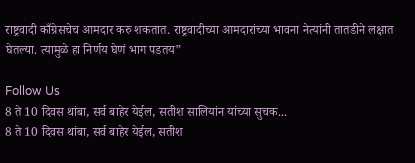राष्ट्रवादी काँग्रेसचेच आमदार करु शकतात. राष्ट्रवादीच्या आमदारांच्या भावना नेत्यांनी तातडीने लक्षात घेतल्या. त्यामुळे हा निर्णय घेणं भाग पडतय”

Follow Us
8 ते 10 दिवस थांबा, सर्व बाहेर येईल, सतीश सालियांन यांच्या सुचक...
8 ते 10 दिवस थांबा, सर्व बाहेर येईल, सतीश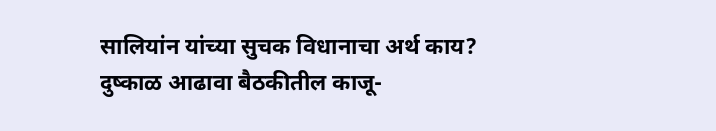सालियांन यांच्या सुचक विधानाचा अर्थ काय?
दुष्काळ आढावा बैठकीतील काजू-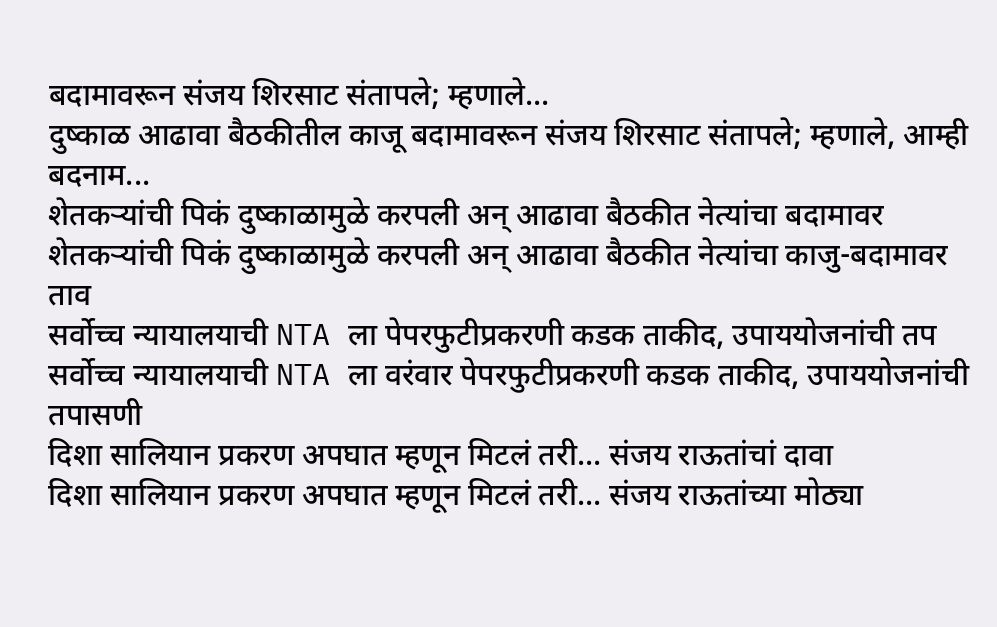बदामावरून संजय शिरसाट संतापले; म्हणाले...
दुष्काळ आढावा बैठकीतील काजू बदामावरून संजय शिरसाट संतापले; म्हणाले, आम्ही बदनाम...
शेतकऱ्यांची पिकं दुष्काळामुळे करपली अन् आढावा बैठकीत नेत्यांचा बदामावर
शेतकऱ्यांची पिकं दुष्काळामुळे करपली अन् आढावा बैठकीत नेत्यांचा काजु-बदामावर ताव
सर्वोच्च न्यायालयाची NTA ला पेपरफुटीप्रकरणी कडक ताकीद, उपाययोजनांची तप
सर्वोच्च न्यायालयाची NTA ला वरंवार पेपरफुटीप्रकरणी कडक ताकीद, उपाययोजनांची तपासणी
दिशा सालियान प्रकरण अपघात म्हणून मिटलं तरी... संजय राऊतांचां दावा
दिशा सालियान प्रकरण अपघात म्हणून मिटलं तरी... संजय राऊतांच्या मोठ्या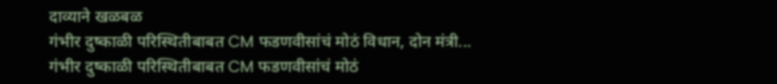दाव्याने खळबळ
गंभीर दुष्काळी परिस्थितीबाबत CM फडणवीसांचं मोठं विधान, दोन मंत्री...
गंभीर दुष्काळी परिस्थितीबाबत CM फडणवीसांचं मोठं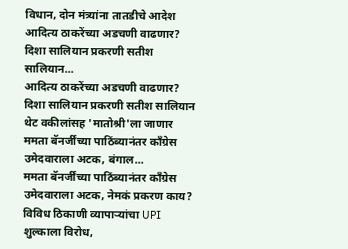विधान, दोन मंत्र्यांना तातडीचे आदेश
आदित्य ठाकरेंच्या अडचणी वाढणार? दिशा सालियान प्रकरणी सतीश सालियान...
आदित्य ठाकरेंच्या अडचणी वाढणार? दिशा सालियान प्रकरणी सतीश सालियान थेट वकीलांसह 'मातोश्री'ला जाणार
ममता बॅनर्जींच्या पाठिंब्यानंतर काँग्रेस उमेदवाराला अटक, बंगाल...
ममता बॅनर्जींच्या पाठिंब्यानंतर काँग्रेस उमेदवाराला अटक, नेमकं प्रकरण काय?
विविध ठिकाणी व्यापाऱ्यांचा UPI शुल्काला विरोध,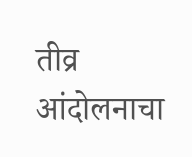तीव्र आंदोलनाचा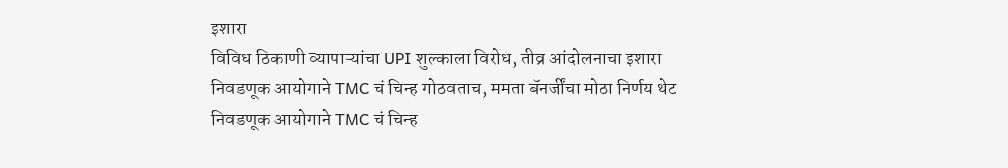इशारा
विविध ठिकाणी व्यापाऱ्यांचा UPI शुल्काला विरोध, तीव्र आंदोलनाचा इशारा
निवडणूक आयोगाने TMC चं चिन्ह गोठवताच, ममता बॅनर्जींचा मोठा निर्णय थेट
निवडणूक आयोगाने TMC चं चिन्ह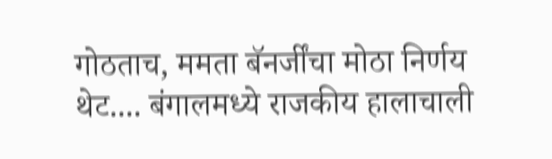गोठताच, ममता बॅनर्जींचा मोठा निर्णय थेट.... बंगालमध्ये राजकीय हालाचाली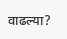वाढल्या?